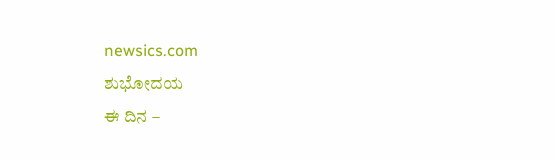newsics.com
ಶುಭೋದಯ
ಈ ದಿನ –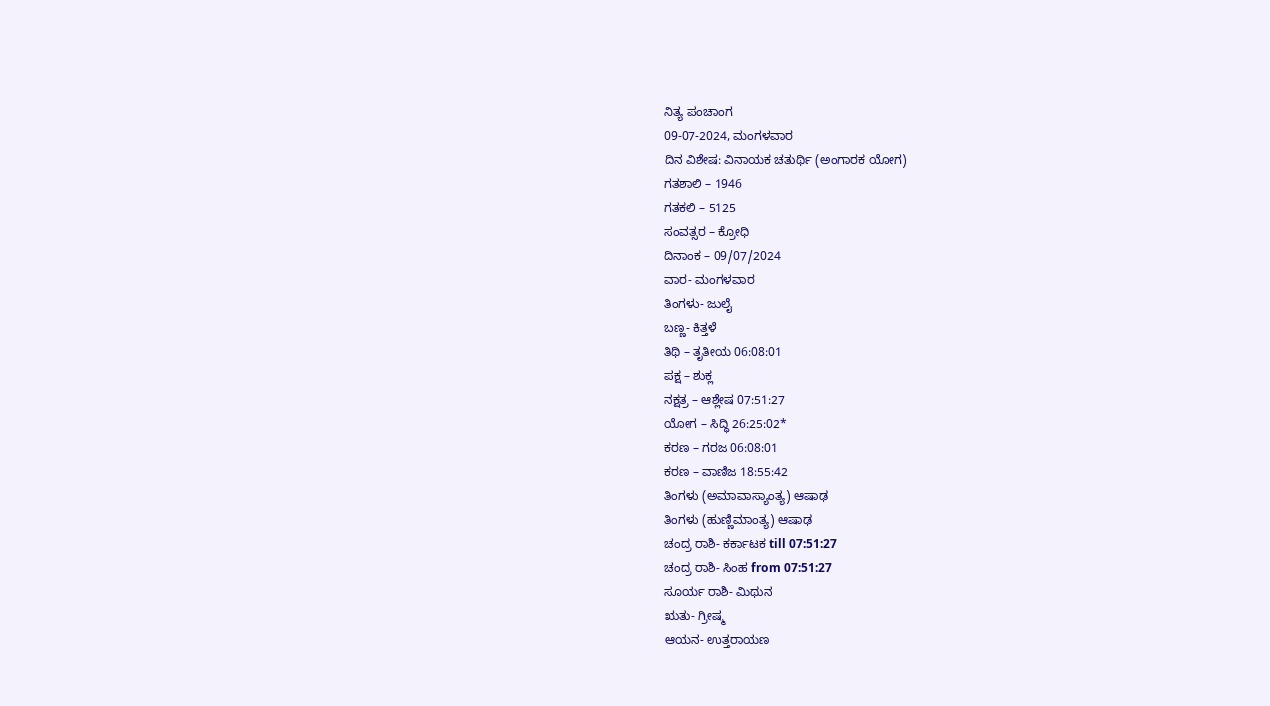ನಿತ್ಯ ಪಂಚಾಂಗ
09-07-2024, ಮಂಗಳವಾರ
ದಿನ ವಿಶೇಷ: ವಿನಾಯಕ ಚತುರ್ಥಿ (ಅಂಗಾರಕ ಯೋಗ)
ಗತಶಾಲಿ – 1946
ಗತಕಲಿ – 5125
ಸಂವತ್ಸರ – ಕ್ರೋಧಿ
ದಿನಾಂಕ – 09/07/2024
ವಾರ- ಮಂಗಳವಾರ
ತಿಂಗಳು- ಜುಲೈ
ಬಣ್ಣ- ಕಿತ್ತಳೆ
ತಿಥಿ – ತೃತೀಯ 06:08:01
ಪಕ್ಷ – ಶುಕ್ಲ
ನಕ್ಷತ್ರ – ಆಶ್ಲೇಷ 07:51:27
ಯೋಗ – ಸಿದ್ಧಿ 26:25:02*
ಕರಣ – ಗರಜ 06:08:01
ಕರಣ – ವಾಣಿಜ 18:55:42
ತಿಂಗಳು (ಅಮಾವಾಸ್ಯಾಂತ್ಯ) ಆಷಾಢ
ತಿಂಗಳು (ಹುಣ್ಣಿಮಾಂತ್ಯ) ಆಷಾಢ
ಚಂದ್ರ ರಾಶಿ- ಕರ್ಕಾಟಕ till 07:51:27
ಚಂದ್ರ ರಾಶಿ- ಸಿಂಹ from 07:51:27
ಸೂರ್ಯ ರಾಶಿ- ಮಿಥುನ
ಋತು- ಗ್ರೀಷ್ಮ
ಆಯನ- ಉತ್ತರಾಯಣ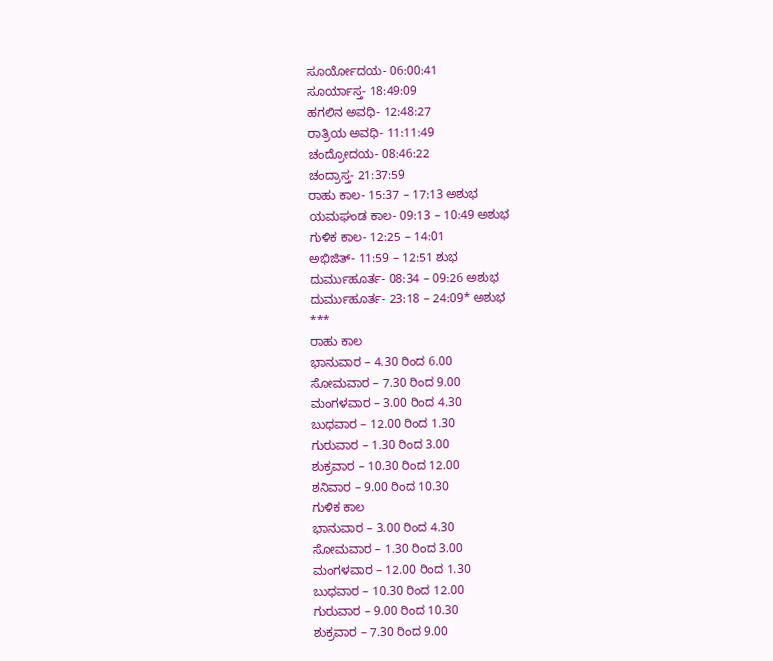ಸೂರ್ಯೋದಯ- 06:00:41
ಸೂರ್ಯಾಸ್ತ- 18:49:09
ಹಗಲಿನ ಅವಧಿ- 12:48:27
ರಾತ್ರಿಯ ಅವಧಿ- 11:11:49
ಚಂದ್ರೋದಯ- 08:46:22
ಚಂದ್ರಾಸ್ತ- 21:37:59
ರಾಹು ಕಾಲ- 15:37 – 17:13 ಅಶುಭ
ಯಮಘಂಡ ಕಾಲ- 09:13 – 10:49 ಅಶುಭ
ಗುಳಿಕ ಕಾಲ- 12:25 – 14:01
ಅಭಿಜಿತ್- 11:59 – 12:51 ಶುಭ
ದುರ್ಮುಹೂರ್ತ- 08:34 – 09:26 ಅಶುಭ
ದುರ್ಮುಹೂರ್ತ- 23:18 – 24:09* ಅಶುಭ
***
ರಾಹು ಕಾಲ
ಭಾನುವಾರ – 4.30 ರಿಂದ 6.00
ಸೋಮವಾರ – 7.30 ರಿಂದ 9.00
ಮಂಗಳವಾರ – 3.00 ರಿಂದ 4.30
ಬುಧವಾರ – 12.00 ರಿಂದ 1.30
ಗುರುವಾರ – 1.30 ರಿಂದ 3.00
ಶುಕ್ರವಾರ – 10.30 ರಿಂದ 12.00
ಶನಿವಾರ – 9.00 ರಿಂದ 10.30
ಗುಳಿಕ ಕಾಲ
ಭಾನುವಾರ – 3.00 ರಿಂದ 4.30
ಸೋಮವಾರ – 1.30 ರಿಂದ 3.00
ಮಂಗಳವಾರ – 12.00 ರಿಂದ 1.30
ಬುಧವಾರ – 10.30 ರಿಂದ 12.00
ಗುರುವಾರ – 9.00 ರಿಂದ 10.30
ಶುಕ್ರವಾರ – 7.30 ರಿಂದ 9.00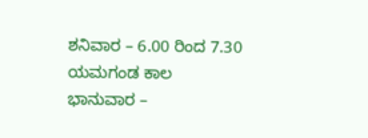ಶನಿವಾರ – 6.00 ರಿಂದ 7.30
ಯಮಗಂಡ ಕಾಲ
ಭಾನುವಾರ –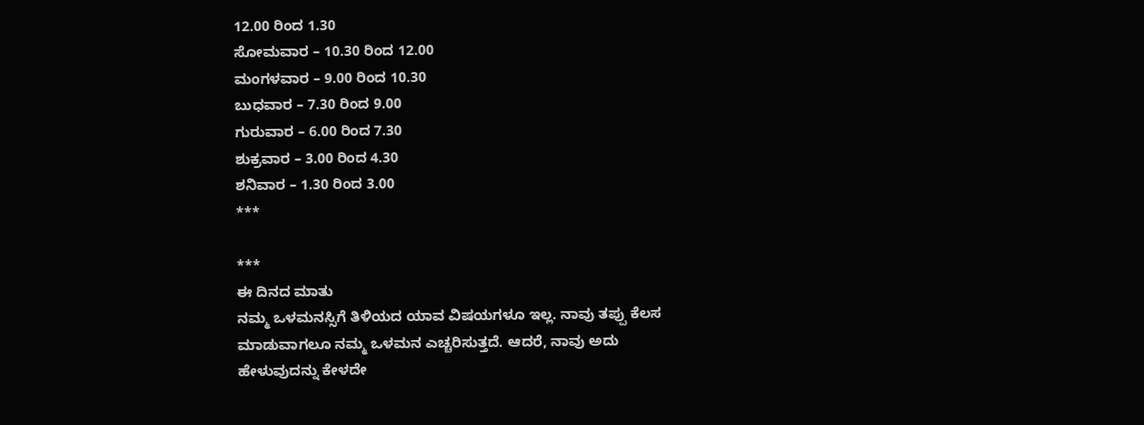12.00 ರಿಂದ 1.30
ಸೋಮವಾರ – 10.30 ರಿಂದ 12.00
ಮಂಗಳವಾರ – 9.00 ರಿಂದ 10.30
ಬುಧವಾರ – 7.30 ರಿಂದ 9.00
ಗುರುವಾರ – 6.00 ರಿಂದ 7.30
ಶುಕ್ರವಾರ – 3.00 ರಿಂದ 4.30
ಶನಿವಾರ – 1.30 ರಿಂದ 3.00
***

***
ಈ ದಿನದ ಮಾತು
ನಮ್ಮ ಒಳಮನಸ್ಸಿಗೆ ತಿಳಿಯದ ಯಾವ ವಿಷಯಗಳೂ ಇಲ್ಲ. ನಾವು ತಪ್ಪು ಕೆಲಸ ಮಾಡುವಾಗಲೂ ನಮ್ಮ ಒಳಮನ ಎಚ್ಚರಿಸುತ್ತದೆ. ಆದರೆ, ನಾವು ಅದು ಹೇಳುವುದನ್ನು ಕೇಳದೇ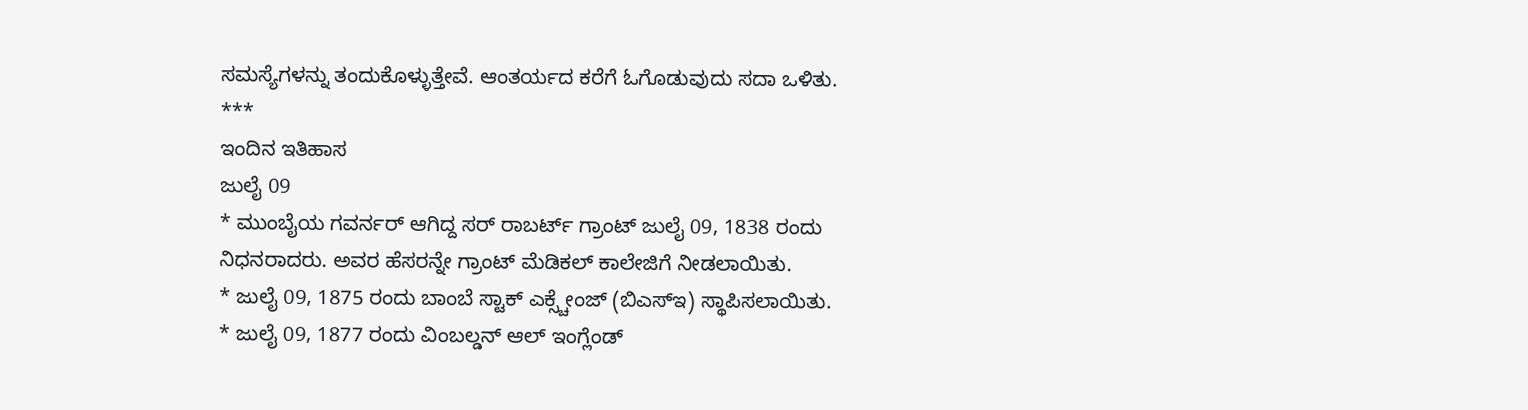ಸಮಸ್ಯೆಗಳನ್ನು ತಂದುಕೊಳ್ಳುತ್ತೇವೆ. ಆಂತರ್ಯದ ಕರೆಗೆ ಓಗೊಡುವುದು ಸದಾ ಒಳಿತು.
***
ಇಂದಿನ ಇತಿಹಾಸ
ಜುಲೈ 09
* ಮುಂಬೈಯ ಗವರ್ನರ್ ಆಗಿದ್ದ ಸರ್ ರಾಬರ್ಟ್ ಗ್ರಾಂಟ್ ಜುಲೈ 09, 1838 ರಂದು ನಿಧನರಾದರು. ಅವರ ಹೆಸರನ್ನೇ ಗ್ರಾಂಟ್ ಮೆಡಿಕಲ್ ಕಾಲೇಜಿಗೆ ನೀಡಲಾಯಿತು.
* ಜುಲೈ 09, 1875 ರಂದು ಬಾಂಬೆ ಸ್ಟಾಕ್ ಎಕ್ಸ್ಚೇಂಜ್ (ಬಿಎಸ್ಇ) ಸ್ಥಾಪಿಸಲಾಯಿತು.
* ಜುಲೈ 09, 1877 ರಂದು ವಿಂಬಲ್ಡನ್ ಆಲ್ ಇಂಗ್ಲೆಂಡ್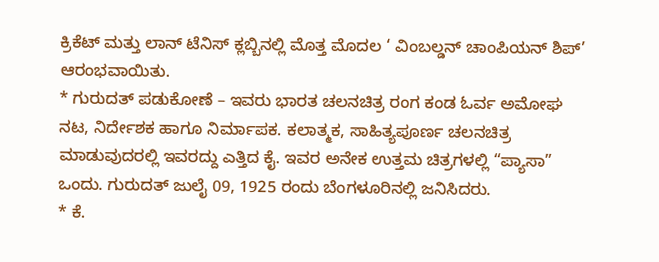ಕ್ರಿಕೆಟ್ ಮತ್ತು ಲಾನ್ ಟೆನಿಸ್ ಕ್ಲಬ್ಬಿನಲ್ಲಿ ಮೊತ್ತ ಮೊದಲ ‘ ವಿಂಬಲ್ಡನ್ ಚಾಂಪಿಯನ್ ಶಿಪ್’ ಆರಂಭವಾಯಿತು.
* ಗುರುದತ್ ಪಡುಕೋಣೆ – ಇವರು ಭಾರತ ಚಲನಚಿತ್ರ ರಂಗ ಕಂಡ ಓರ್ವ ಅಮೋಘ ನಟ, ನಿರ್ದೇಶಕ ಹಾಗೂ ನಿರ್ಮಾಪಕ. ಕಲಾತ್ಮಕ, ಸಾಹಿತ್ಯಪೂರ್ಣ ಚಲನಚಿತ್ರ ಮಾಡುವುದರಲ್ಲಿ ಇವರದ್ದು ಎತ್ತಿದ ಕೈ. ಇವರ ಅನೇಕ ಉತ್ತಮ ಚಿತ್ರಗಳಲ್ಲಿ “ಪ್ಯಾಸಾ” ಒಂದು. ಗುರುದತ್ ಜುಲೈ 09, 1925 ರಂದು ಬೆಂಗಳೂರಿನಲ್ಲಿ ಜನಿಸಿದರು.
* ಕೆ.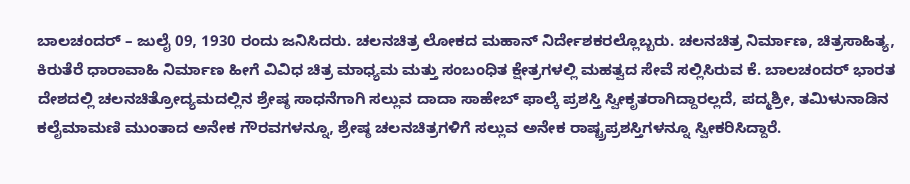ಬಾಲಚಂದರ್ – ಜುಲೈ 09, 1930 ರಂದು ಜನಿಸಿದರು. ಚಲನಚಿತ್ರ ಲೋಕದ ಮಹಾನ್ ನಿರ್ದೇಶಕರಲ್ಲೊಬ್ಬರು. ಚಲನಚಿತ್ರ ನಿರ್ಮಾಣ, ಚಿತ್ರಸಾಹಿತ್ಯ, ಕಿರುತೆರೆ ಧಾರಾವಾಹಿ ನಿರ್ಮಾಣ ಹೀಗೆ ವಿವಿಧ ಚಿತ್ರ ಮಾಧ್ಯಮ ಮತ್ತು ಸಂಬಂಧಿತ ಕ್ಷೇತ್ರಗಳಲ್ಲಿ ಮಹತ್ವದ ಸೇವೆ ಸಲ್ಲಿಸಿರುವ ಕೆ. ಬಾಲಚಂದರ್ ಭಾರತ ದೇಶದಲ್ಲಿ ಚಲನಚಿತ್ರೋದ್ಯಮದಲ್ಲಿನ ಶ್ರೇಷ್ಠ ಸಾಧನೆಗಾಗಿ ಸಲ್ಲುವ ದಾದಾ ಸಾಹೇಬ್ ಫಾಲ್ಕೆ ಪ್ರಶಸ್ತಿ ಸ್ವೀಕೃತರಾಗಿದ್ದಾರಲ್ಲದೆ, ಪದ್ಮಶ್ರೀ, ತಮಿಳುನಾಡಿನ ಕಲೈಮಾಮಣಿ ಮುಂತಾದ ಅನೇಕ ಗೌರವಗಳನ್ನೂ, ಶ್ರೇಷ್ಠ ಚಲನಚಿತ್ರಗಳಿಗೆ ಸಲ್ಲುವ ಅನೇಕ ರಾಷ್ಟ್ರಪ್ರಶಸ್ತಿಗಳನ್ನೂ ಸ್ವೀಕರಿಸಿದ್ದಾರೆ.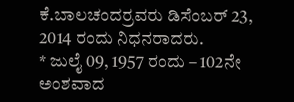ಕೆ.ಬಾಲಚಂದರ್ರವರು ಡಿಸೆಂಬರ್ 23, 2014 ರಂದು ನಿಧನರಾದರು.
* ಜುಲೈ 09, 1957 ರಂದು – 102ನೇ ಅಂಶವಾದ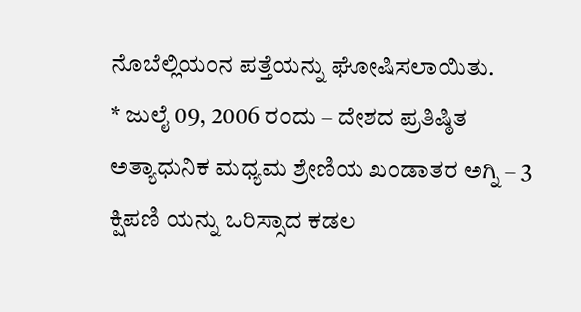ನೊಬೆಲ್ಲಿಯಂನ ಪತ್ತೆಯನ್ನು ಘೋಷಿಸಲಾಯಿತು.
* ಜುಲೈ 09, 2006 ರಂದು – ದೇಶದ ಪ್ರತಿಷ್ಠಿತ ಅತ್ಯಾಧುನಿಕ ಮಧ್ಯಮ ಶ್ರೇಣಿಯ ಖಂಡಾತರ ಅಗ್ನಿ – 3 ಕ್ಷಿಪಣಿ ಯನ್ನು ಒರಿಸ್ಸಾದ ಕಡಲ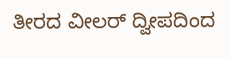ತೀರದ ವೀಲರ್ ದ್ವೀಪದಿಂದ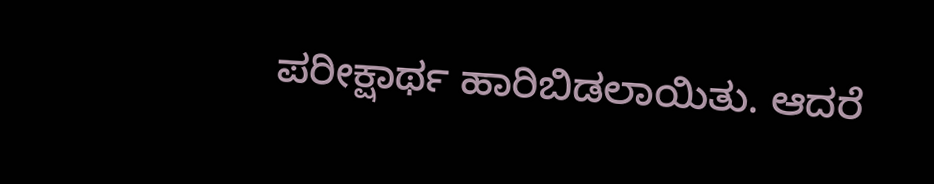ಪರೀಕ್ಷಾರ್ಥ ಹಾರಿಬಿಡಲಾಯಿತು. ಆದರೆ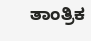ತಾಂತ್ರಿಕ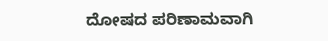ದೋಷದ ಪರಿಣಾಮವಾಗಿ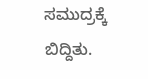ಸಮುದ್ರಕ್ಕೆ ಬಿದ್ದಿತು.